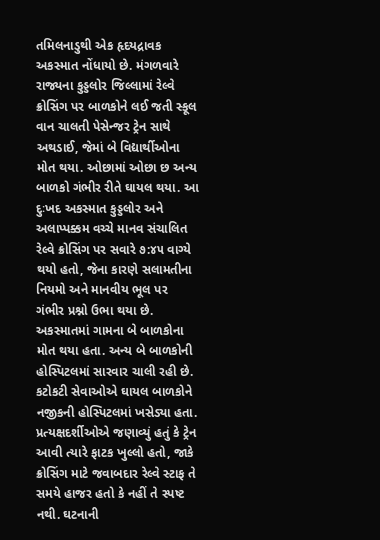તમિલનાડુથી એક હૃદયદ્રાવક અકસ્માત નોંધાયો છે. મંગળવારે રાજ્યના કુડ્ડલોર જિલ્લામાં રેલ્વે ક્રોસિંગ પર બાળકોને લઈ જતી સ્કૂલ વાન ચાલતી પેસેન્જર ટ્રેન સાથે અથડાઈ, જેમાં બે વિદ્યાર્થીઓના મોત થયા. ઓછામાં ઓછા છ અન્ય બાળકો ગંભીર રીતે ઘાયલ થયા. આ દુઃખદ અકસ્માત કુડ્ડલોર અને અલાપ્પક્કમ વચ્ચે માનવ સંચાલિત રેલ્વે ક્રોસિંગ પર સવારે ૭:૪૫ વાગ્યે થયો હતો, જેના કારણે સલામતીના નિયમો અને માનવીય ભૂલ પર ગંભીર પ્રશ્નો ઉભા થયા છે.
અકસ્માતમાં ગામના બે બાળકોના મોત થયા હતા. અન્ય બે બાળકોની હોસ્પિટલમાં સારવાર ચાલી રહી છે. કટોકટી સેવાઓએ ઘાયલ બાળકોને નજીકની હોસ્પિટલમાં ખસેડ્યા હતા. પ્રત્યક્ષદર્શીઓએ જણાવ્યું હતું કે ટ્રેન આવી ત્યારે ફાટક ખુલ્લો હતો, જાકે ક્રોસિંગ માટે જવાબદાર રેલ્વે સ્ટાફ તે સમયે હાજર હતો કે નહીં તે સ્પષ્ટ નથી. ઘટનાની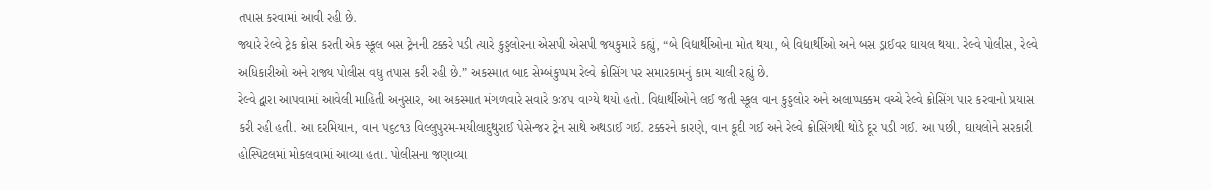તપાસ કરવામાં આવી રહી છે.
જ્યારે રેલ્વે ટ્રેક ક્રોસ કરતી એક સ્કૂલ બસ ટ્રેનની ટક્કરે પડી ત્યારે કુડ્ડલોરના એસપી એસપી જયકુમારે કહ્યું, “બે વિદ્યાર્થીઓના મોત થયા, બે વિદ્યાર્થીઓ અને બસ ડ્રાઈવર ઘાયલ થયા. રેલ્વે પોલીસ, રેલ્વે અધિકારીઓ અને રાજ્ય પોલીસ વધુ તપાસ કરી રહી છે.” અકસ્માત બાદ સેમ્બંકુપ્પમ રેલ્વે ક્રોસિંગ પર સમારકામનું કામ ચાલી રહ્યું છે.
રેલ્વે દ્વારા આપવામાં આવેલી માહિતી અનુસાર, આ અકસ્માત મંગળવારે સવારે ૭ઃ૪૫ વાગ્યે થયો હતો. વિદ્યાર્થીઓને લઈ જતી સ્કૂલ વાન કુડ્ડલોર અને અલાપ્પક્કમ વચ્ચે રેલ્વે ક્રોસિંગ પાર કરવાનો પ્રયાસ કરી રહી હતી. આ દરમિયાન, વાન ૫૬૮૧૩ વિલ્લુપુરમ-મયીલાદુથુરાઈ પેસેન્જર ટ્રેન સાથે અથડાઈ ગઈ. ટક્કરને કારણે, વાન કૂદી ગઈ અને રેલ્વે ક્રોસિંગથી થોડે દૂર પડી ગઈ. આ પછી, ઘાયલોને સરકારી હોસ્પિટલમાં મોકલવામાં આવ્યા હતા. પોલીસના જણાવ્યા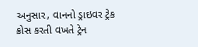અનુસાર, વાનનો ડ્રાઇવર ટ્રેક ક્રોસ કરતી વખતે ટ્રેન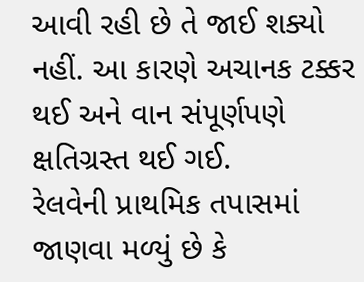આવી રહી છે તે જાઈ શક્યો નહીં. આ કારણે અચાનક ટક્કર થઈ અને વાન સંપૂર્ણપણે ક્ષતિગ્રસ્ત થઈ ગઈ.
રેલવેની પ્રાથમિક તપાસમાં જાણવા મળ્યું છે કે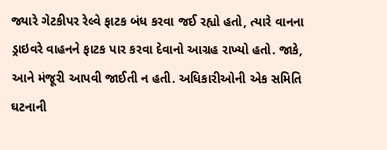જ્યારે ગેટકીપર રેલ્વે ફાટક બંધ કરવા જઈ રહ્યો હતો, ત્યારે વાનના ડ્રાઇવરે વાહનને ફાટક પાર કરવા દેવાનો આગ્રહ રાખ્યો હતો. જાકે, આને મંજૂરી આપવી જાઈતી ન હતી. અધિકારીઓની એક સમિતિ ઘટનાની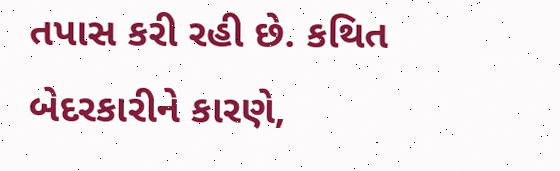તપાસ કરી રહી છે. કથિત બેદરકારીને કારણે,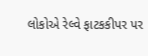લોકોએ રેલ્વે ફાટકકીપર પર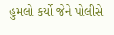હુમલો કર્યો જેને પોલીસે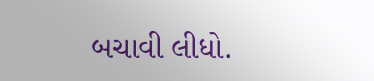બચાવી લીધો.